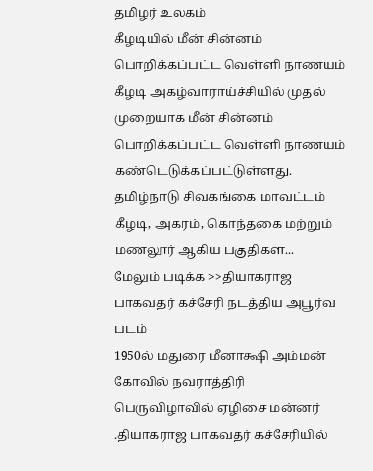தமிழர் உலகம்
கீழடியில் மீன் சின்னம் பொறிக்கப்பட்ட வெள்ளி நாணயம்
கீழடி அகழ்வாராய்ச்சியில் முதல் முறையாக மீன் சின்னம் பொறிக்கப்பட்ட வெள்ளி நாணயம் கண்டெடுக்கப்பட்டுள்ளது. தமிழ்நாடு சிவகங்கை மாவட்டம் கீழடி, அகரம், கொந்தகை மற்றும் மணலூர் ஆகிய பகுதிகள...
மேலும் படிக்க >>தியாகராஜ பாகவதர் கச்சேரி நடத்திய அபூர்வ படம்
1950ல் மதுரை மீனாக்ஷி அம்மன் கோவில் நவராத்திரி பெருவிழாவில் ஏழிசை மன்னர் .தியாகராஜ பாகவதர் கச்சேரியில்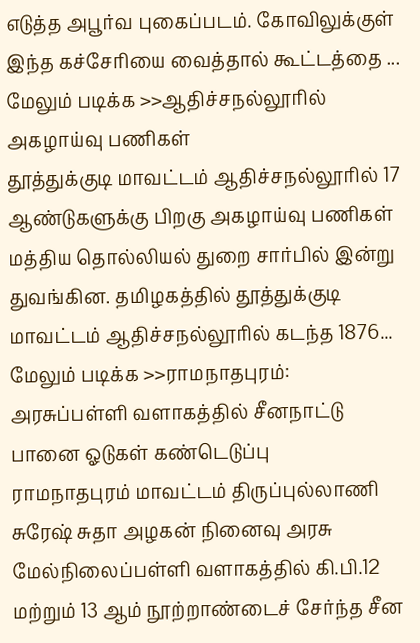எடுத்த அபூர்வ புகைப்படம். கோவிலுக்குள் இந்த கச்சேரியை வைத்தால் கூட்டத்தை ...
மேலும் படிக்க >>ஆதிச்சநல்லூரில் அகழாய்வு பணிகள்
தூத்துக்குடி மாவட்டம் ஆதிச்சநல்லூரில் 17 ஆண்டுகளுக்கு பிறகு அகழாய்வு பணிகள் மத்திய தொல்லியல் துறை சார்பில் இன்று துவங்கின. தமிழகத்தில் தூத்துக்குடி மாவட்டம் ஆதிச்சநல்லூரில் கடந்த 1876...
மேலும் படிக்க >>ராமநாதபுரம்: அரசுப்பள்ளி வளாகத்தில் சீனநாட்டு பானை ஓடுகள் கண்டெடுப்பு
ராமநாதபுரம் மாவட்டம் திருப்புல்லாணி சுரேஷ் சுதா அழகன் நினைவு அரசு மேல்நிலைப்பள்ளி வளாகத்தில் கி.பி.12 மற்றும் 13 ஆம் நூற்றாண்டைச் சேர்ந்த சீன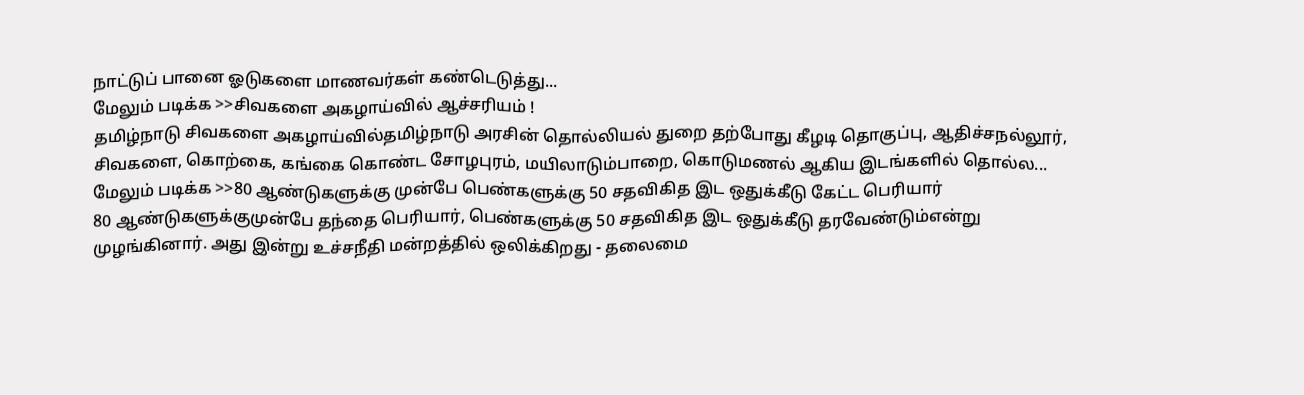நாட்டுப் பானை ஓடுகளை மாணவர்கள் கண்டெடுத்து...
மேலும் படிக்க >>சிவகளை அகழாய்வில் ஆச்சரியம் !
தமிழ்நாடு சிவகளை அகழாய்வில்தமிழ்நாடு அரசின் தொல்லியல் துறை தற்போது கீழடி தொகுப்பு, ஆதிச்சநல்லூர், சிவகளை, கொற்கை, கங்கை கொண்ட சோழபுரம், மயிலாடும்பாறை, கொடுமணல் ஆகிய இடங்களில் தொல்ல...
மேலும் படிக்க >>80 ஆண்டுகளுக்கு முன்பே பெண்களுக்கு 50 சதவிகித இட ஒதுக்கீடு கேட்ட பெரியார்
80 ஆண்டுகளுக்குமுன்பே தந்தை பெரியார், பெண்களுக்கு 50 சதவிகித இட ஒதுக்கீடு தரவேண்டும்என்று முழங்கினார். அது இன்று உச்சநீதி மன்றத்தில் ஒலிக்கிறது - தலைமை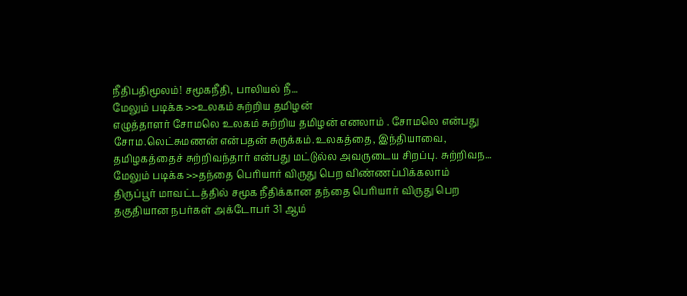நீதிபதிமூலம்! சமூகநீதி, பாலியல் நீ...
மேலும் படிக்க >>உலகம் சுற்றிய தமிழன்
எழுத்தாளர் சோமலெ உலகம் சுற்றிய தமிழன் எனலாம் . சோமலெ என்பது சோம.லெட்சுமணன் என்பதன் சுருக்கம்.உலகத்தை, இந்தியாவை, தமிழகத்தைச் சுற்றிவந்தார் என்பது மட்டுல்ல அவருடைய சிறப்பு. சுற்றிவந...
மேலும் படிக்க >>தந்தை பெரியார் விருது பெற விண்ணப்பிக்கலாம்
திருப்பூர் மாவட்டத்தில் சமூக நீதிக்கான தந்தை பெரியார் விருது பெற தகுதியான நபர்கள் அக்டோபர் 31 ஆம்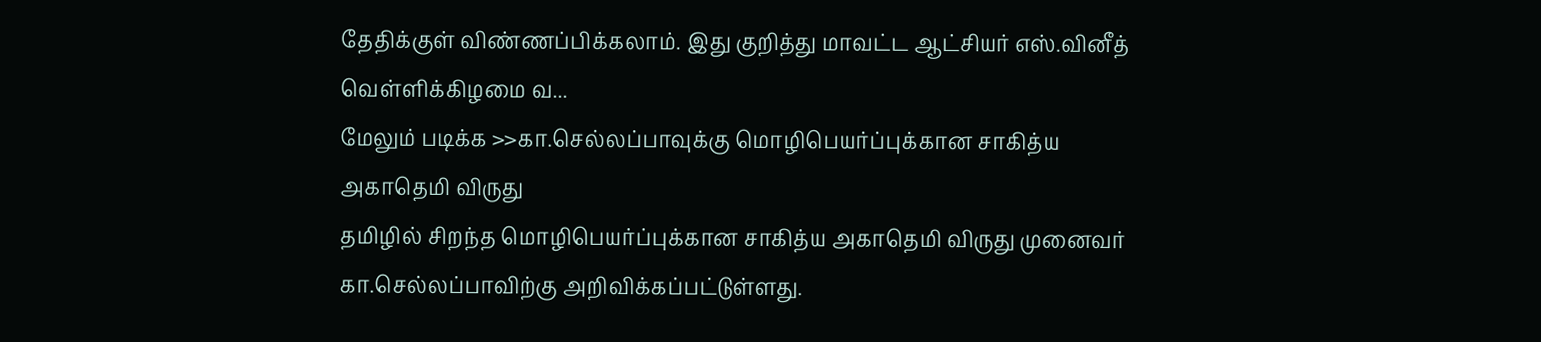தேதிக்குள் விண்ணப்பிக்கலாம். இது குறித்து மாவட்ட ஆட்சியர் எஸ்.வினீத் வெள்ளிக்கிழமை வ...
மேலும் படிக்க >>கா.செல்லப்பாவுக்கு மொழிபெயர்ப்புக்கான சாகித்ய அகாதெமி விருது
தமிழில் சிறந்த மொழிபெயர்ப்புக்கான சாகித்ய அகாதெமி விருது முனைவர் கா.செல்லப்பாவிற்கு அறிவிக்கப்பட்டுள்ளது.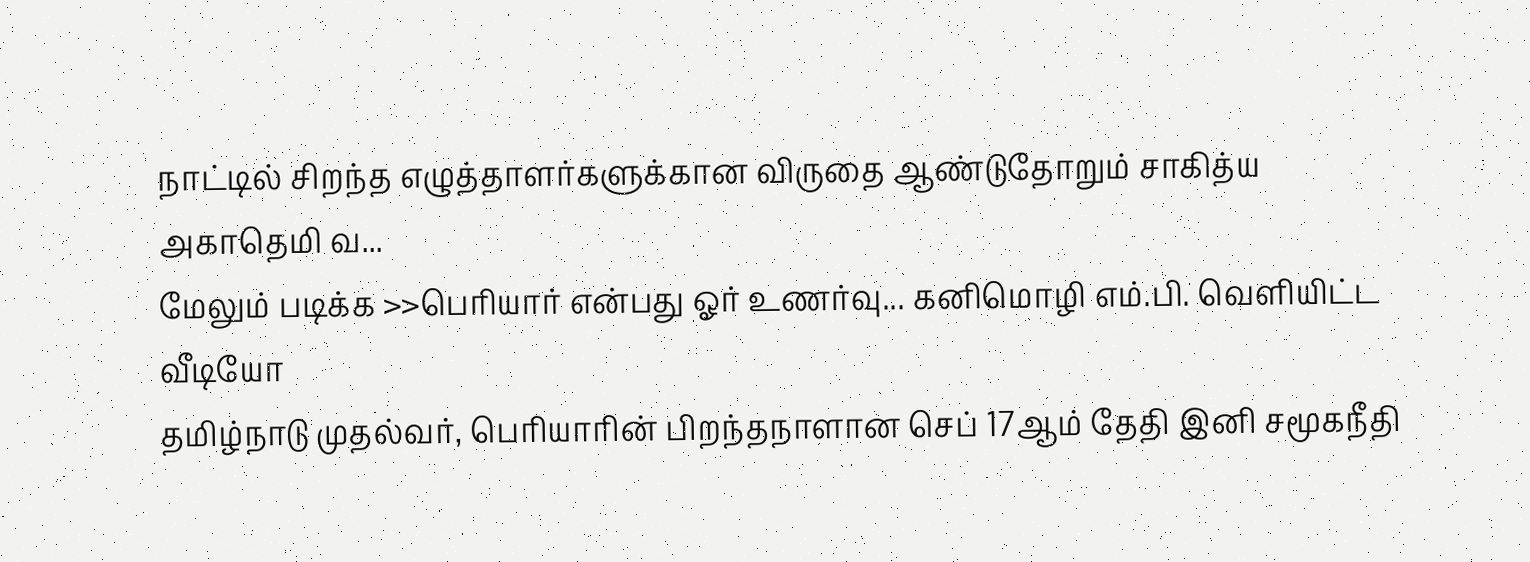நாட்டில் சிறந்த எழுத்தாளர்களுக்கான விருதை ஆண்டுதோறும் சாகித்ய அகாதெமி வ...
மேலும் படிக்க >>பெரியார் என்பது ஓர் உணர்வு... கனிமொழி எம்.பி. வெளியிட்ட வீடியோ
தமிழ்நாடு முதல்வர், பெரியாரின் பிறந்தநாளான செப் 17ஆம் தேதி இனி சமூகநீதி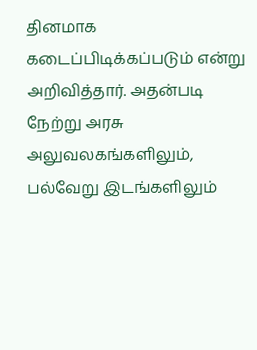தினமாக கடைப்பிடிக்கப்படும் என்று அறிவித்தார். அதன்படி நேற்று அரசு அலுவலகங்களிலும், பல்வேறு இடங்களிலும்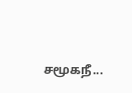சமூகநீ...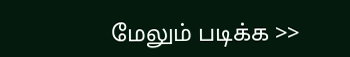மேலும் படிக்க >>